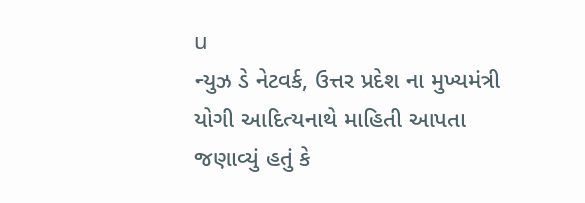u
ન્યુઝ ડે નેટવર્ક, ઉત્તર પ્રદેશ ના મુખ્યમંત્રી યોગી આદિત્યનાથે માહિતી આપતા જણાવ્યું હતું કે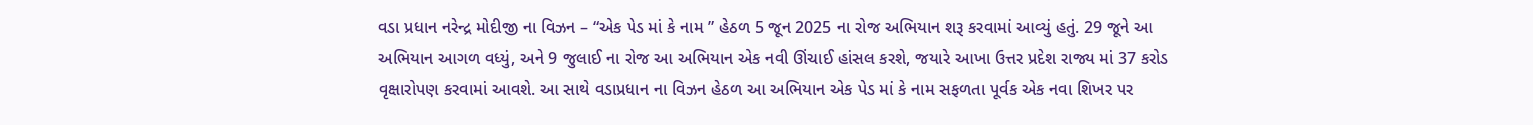વડા પ્રધાન નરેન્દ્ર મોદીજી ના વિઝન – “એક પેડ માં કે નામ ” હેઠળ 5 જૂન 2025 ના રોજ અભિયાન શરૂ કરવામાં આવ્યું હતું. 29 જૂને આ અભિયાન આગળ વધ્યું, અને 9 જુલાઈ ના રોજ આ અભિયાન એક નવી ઊંચાઈ હાંસલ કરશે, જયારે આખા ઉત્તર પ્રદેશ રાજ્ય માં 37 કરોડ વૃક્ષારોપણ કરવામાં આવશે. આ સાથે વડાપ્રધાન ના વિઝન હેઠળ આ અભિયાન એક પેડ માં કે નામ સફળતા પૂર્વક એક નવા શિખર પર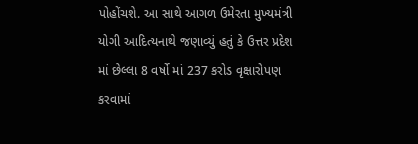પોહોંચશે. આ સાથે આગળ ઉમેરતા મુખ્યમંત્રી યોગી આદિત્યનાથે જણાવ્યું હતું કે ઉત્તર પ્રદેશ માં છેલ્લા 8 વર્ષો માં 237 કરોડ વૃક્ષારોપણ કરવામાં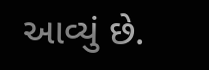આવ્યું છે.